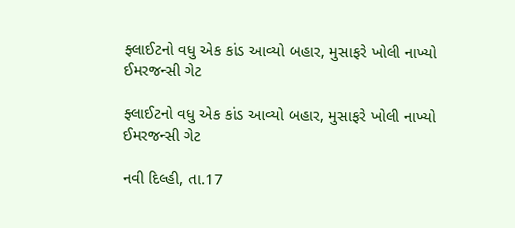ફ્લાઈટનો વધુ એક કાંડ આવ્યો બહાર, મુસાફરે ખોલી નાખ્યો ઈમરજન્સી ગેટ

ફ્લાઈટનો વધુ એક કાંડ આવ્યો બહાર, મુસાફરે ખોલી નાખ્યો ઈમરજન્સી ગેટ

નવી દિલ્હી, તા.17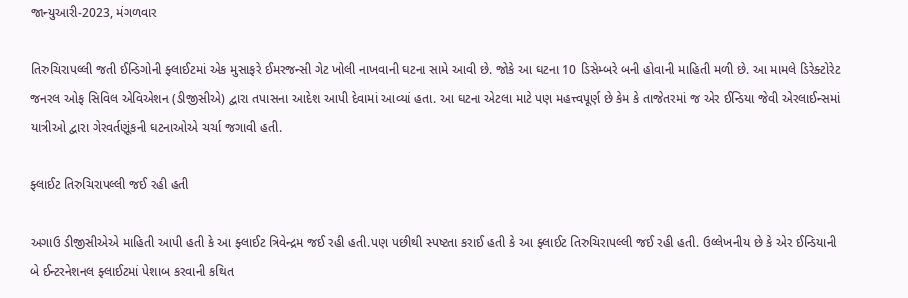જાન્યુઆરી-2023, મંગળવાર

તિરુચિરાપલ્લી જતી ઈન્ડિગોની ફ્લાઈટમાં એક મુસાફરે ઈમરજન્સી ગેટ ખોલી નાખવાની ઘટના સામે આવી છે. જોકે આ ઘટના 10 ડિસેમ્બરે બની હોવાની માહિતી મળી છે. આ મામલે ડિરેક્ટોરેટ જનરલ ઓફ સિવિલ એવિએશન (ડીજીસીએ) દ્વારા તપાસના આદેશ આપી દેવામાં આવ્યાં હતા. આ ઘટના એટલા માટે પણ મહત્ત્વપૂર્ણ છે કેમ કે તાજેતરમાં જ એર ઈન્ડિયા જેવી એરલાઈન્સમાં યાત્રીઓ દ્વારા ગેરવર્તણૂંકની ઘટનાઓએ ચર્ચા જગાવી હતી.

ફ્લાઈટ તિરુચિરાપલ્લી જઈ રહી હતી

અગાઉ ડીજીસીએએ માહિતી આપી હતી કે આ ફ્લાઈટ ત્રિવેન્દ્રમ જઈ રહી હતી.પણ પછીથી સ્પષ્ટતા કરાઈ હતી કે આ ફ્લાઈટ તિરુચિરાપલ્લી જઈ રહી હતી. ઉલ્લેખનીય છે કે એર ઈન્ડિયાની બે ઈન્ટરનેશનલ ફ્લાઈટમાં પેશાબ કરવાની કથિત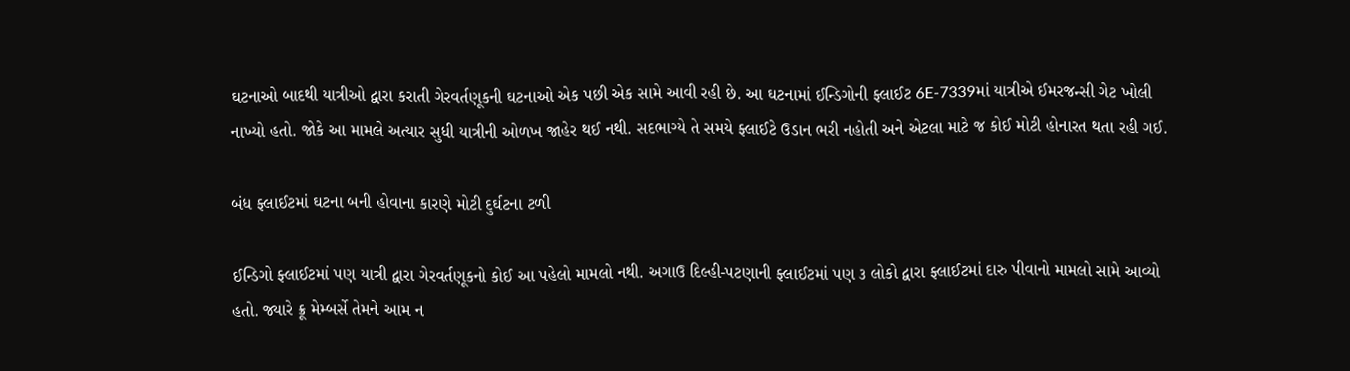ઘટનાઓ બાદથી યાત્રીઓ દ્વારા કરાતી ગેરવર્તણૂકની ઘટનાઓ એક પછી એક સામે આવી રહી છે. આ ઘટનામાં ઈન્ડિગોની ફ્લાઈટ 6E-7339માં યાત્રીએ ઈમરજન્સી ગેટ ખોલી નાખ્યો હતો. જોકે આ મામલે અત્યાર સુધી યાત્રીની ઓળખ જાહેર થઈ નથી. સદભાગ્યે તે સમયે ફ્લાઈટે ઉડાન ભરી નહોતી અને એટલા માટે જ કોઈ મોટી હોનારત થતા રહી ગઈ.

બંધ ફ્લાઈટમાં ઘટના બની હોવાના કારણે મોટી દુર્ઘટના ટળી

ઈન્ડિગો ફ્લાઈટમાં પણ યાત્રી દ્વારા ગેરવર્તણૂકનો કોઈ આ પહેલો મામલો નથી. અગાઉ દિલ્હી-પટણાની ફ્લાઈટમાં પણ ૩ લોકો દ્વારા ફ્લાઈટમાં દારુ પીવાનો મામલો સામે આવ્યો હતો. જ્યારે ક્રૂ મેમ્બર્સે તેમને આમ ન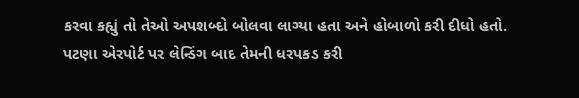કરવા કહ્યું તો તેઓ અપશબ્દો બોલવા લાગ્યા હતા અને હોબાળો કરી દીધો હતો. પટણા એરપોર્ટ પર લેન્ડિંગ બાદ તેમની ધરપકડ કરી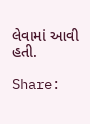લેવામાં આવી હતી.

Share: